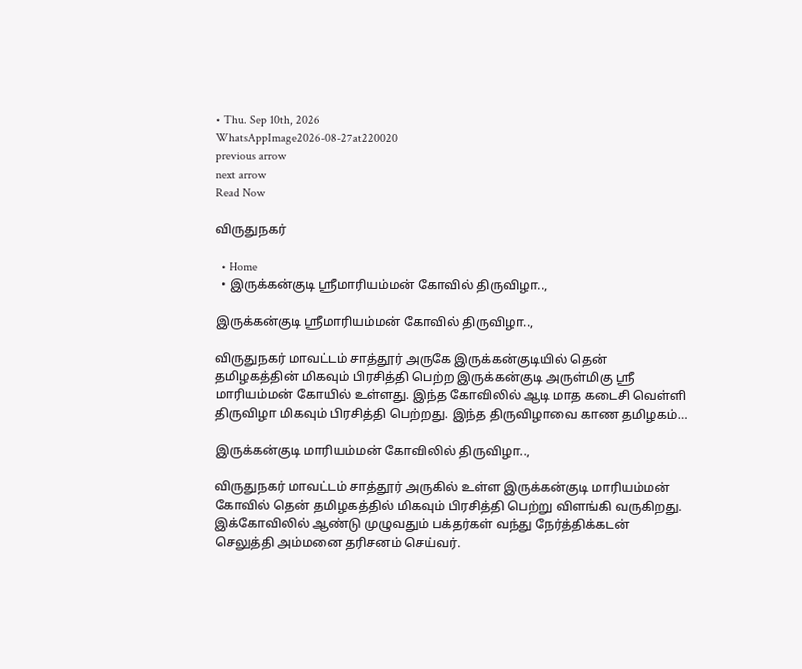• Thu. Sep 10th, 2026
WhatsAppImage2026-08-27at220020
previous arrow
next arrow
Read Now

விருதுநகர்

  • Home
  • இருக்கன்குடி ஸ்ரீமாரியம்மன் கோவில் திருவிழா..,

இருக்கன்குடி ஸ்ரீமாரியம்மன் கோவில் திருவிழா..,

விருதுநகர் மாவட்டம் சாத்தூர் அருகே இருக்கன்குடியில் தென் தமிழகத்தின் மிகவும் பிரசித்தி பெற்ற இருக்கன்குடி அருள்மிகு ஸ்ரீ மாரியம்மன் கோயில் உள்ளது. இந்த கோவிலில் ஆடி மாத கடைசி வெள்ளி திருவிழா மிகவும் பிரசித்தி பெற்றது. இந்த திருவிழாவை காண தமிழகம்…

இருக்கன்குடி மாரியம்மன் கோவிலில் திருவிழா..,

விருதுநகர் மாவட்டம் சாத்தூர் அருகில் உள்ள இருக்கன்குடி மாரியம்மன் கோவில் தென் தமிழகத்தில் மிகவும் பிரசித்தி பெற்று விளங்கி வருகிறது. இக்கோவிலில் ஆண்டு முழுவதும் பக்தர்கள் வந்து நேர்த்திக்கடன் செலுத்தி அம்மனை தரிசனம் செய்வர்.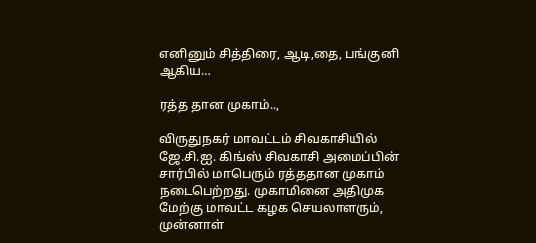எனினும் சித்திரை, ஆடி,தை, பங்குனி ஆகிய…

ரத்த தான முகாம்..,

விருதுநகர் மாவட்டம் சிவகாசியில் ஜே.சி.ஐ. கிங்ஸ் சிவகாசி அமைப்பின் சார்பில் மாபெரும் ரத்ததான முகாம் நடைபெற்றது. முகாமினை அதிமுக மேற்கு மாவட்ட கழக செயலாளரும், முன்னாள்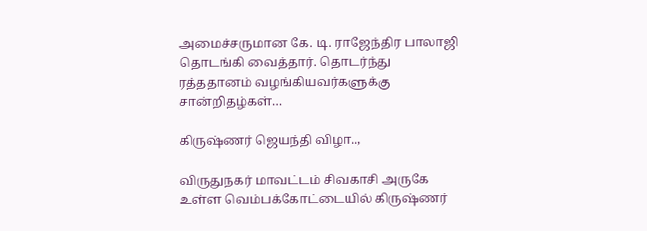அமைச்சருமான கே. டி. ராஜேந்திர பாலாஜி தொடங்கி வைத்தார். தொடர்ந்து ரத்ததானம் வழங்கியவர்களுக்கு சான்றிதழ்கள்…

கிருஷ்ணர் ஜெயந்தி விழா..,

விருதுநகர் மாவட்டம் சிவகாசி அருகே உள்ள வெம்பக்கோட்டையில் கிருஷ்ணர்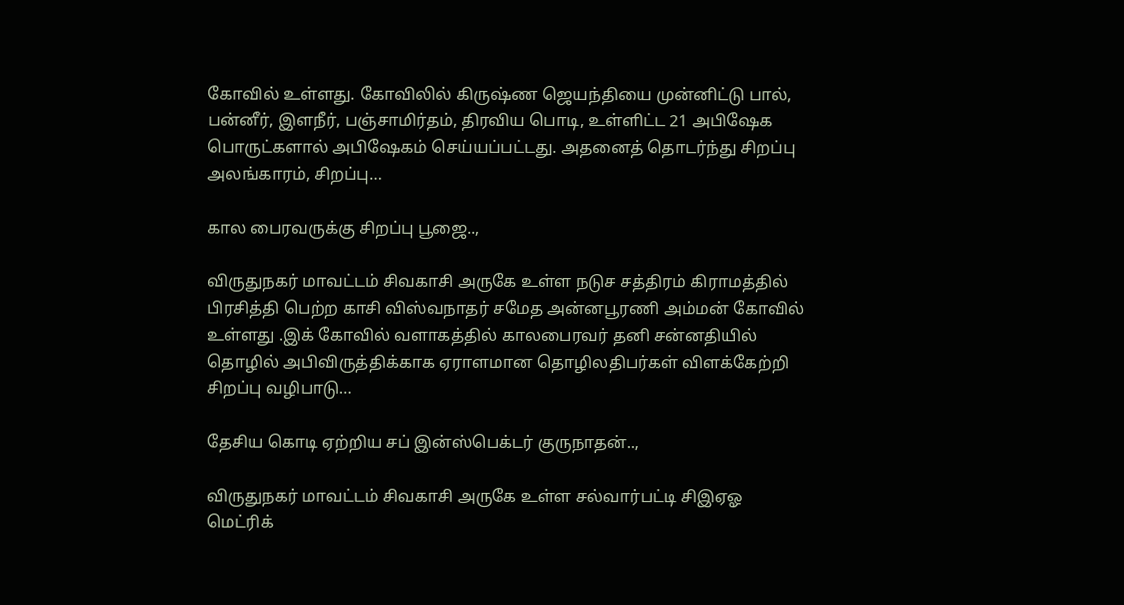கோவில் உள்ளது. கோவிலில் கிருஷ்ண ஜெயந்தியை முன்னிட்டு பால், பன்னீர், இளநீர், பஞ்சாமிர்தம், திரவிய பொடி, உள்ளிட்ட 21 அபிஷேக பொருட்களால் அபிஷேகம் செய்யப்பட்டது. அதனைத் தொடர்ந்து சிறப்பு அலங்காரம், சிறப்பு…

கால பைரவருக்கு சிறப்பு பூஜை..,

விருதுநகர் மாவட்டம் சிவகாசி அருகே உள்ள நடுச சத்திரம் கிராமத்தில் பிரசித்தி பெற்ற காசி விஸ்வநாதர் சமேத அன்னபூரணி அம்மன் கோவில் உள்ளது .இக் கோவில் வளாகத்தில் காலபைரவர் தனி சன்னதியில் தொழில் அபிவிருத்திக்காக ஏராளமான தொழிலதிபர்கள் விளக்கேற்றி சிறப்பு வழிபாடு…

தேசிய கொடி ஏற்றிய சப் இன்ஸ்பெக்டர் குருநாதன்..,

விருதுநகர் மாவட்டம் சிவகாசி அருகே உள்ள சல்வார்பட்டி சிஇஏஓ மெட்ரிக்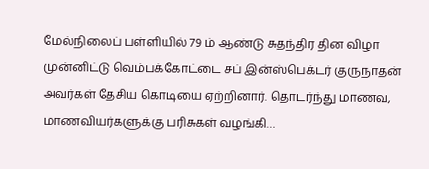மேல்நிலைப் பள்ளியில் 79 ம் ஆண்டு சுதந்திர தின விழா முன்னிட்டு வெம்பக்கோட்டை சப் இன்ஸ்பெக்டர் குருநாதன் அவர்கள் தேசிய கொடியை ஏற்றினார். தொடர்ந்து மாணவ, மாணவியர்களுக்கு பரிசுகள் வழங்கி…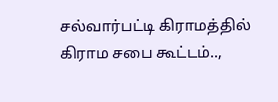சல்வார்பட்டி கிராமத்தில் கிராம சபை கூட்டம்..,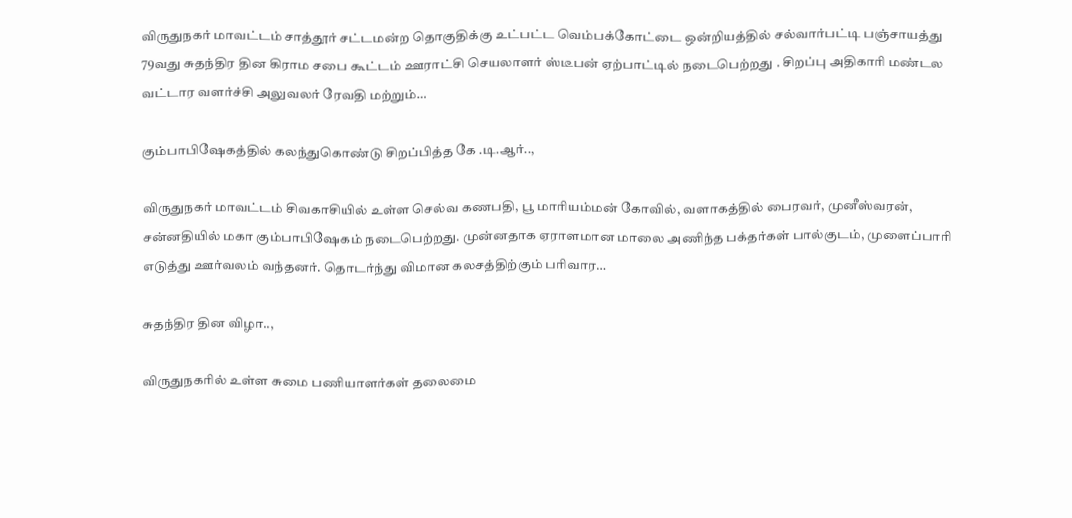விருதுநகர் மாவட்டம் சாத்தூர் சட்டமன்ற தொகுதிக்கு உட்பட்ட வெம்பக்கோட்டை ஒன்றியத்தில் சல்வார்பட்டி பஞ்சாயத்து 79வது சுதந்திர தின கிராம சபை கூட்டம் ஊராட்சி செயலாளர் ஸ்டீபன் ஏற்பாட்டில் நடைபெற்றது . சிறப்பு அதிகாரி மண்டல வட்டார வளர்ச்சி அலுவலர் ரேவதி மற்றும்…

கும்பாபிஷேகத்தில் கலந்துகொண்டு சிறப்பித்த கே .டி.ஆர்..,

விருதுநகர் மாவட்டம் சிவகாசியில் உள்ள செல்வ கணபதி, பூ மாரியம்மன் கோவில், வளாகத்தில் பைரவர், முனீஸ்வரன், சன்னதியில் மகா கும்பாபிஷேகம் நடைபெற்றது. முன்னதாக ஏராளமான மாலை அணிந்த பக்தர்கள் பால்குடம், முளைப்பாரி எடுத்து ஊர்வலம் வந்தனர். தொடர்ந்து விமான கலசத்திற்கும் பரிவார…

சுதந்திர தின விழா..,

விருதுநகரில் உள்ள சுமை பணியாளர்கள் தலைமை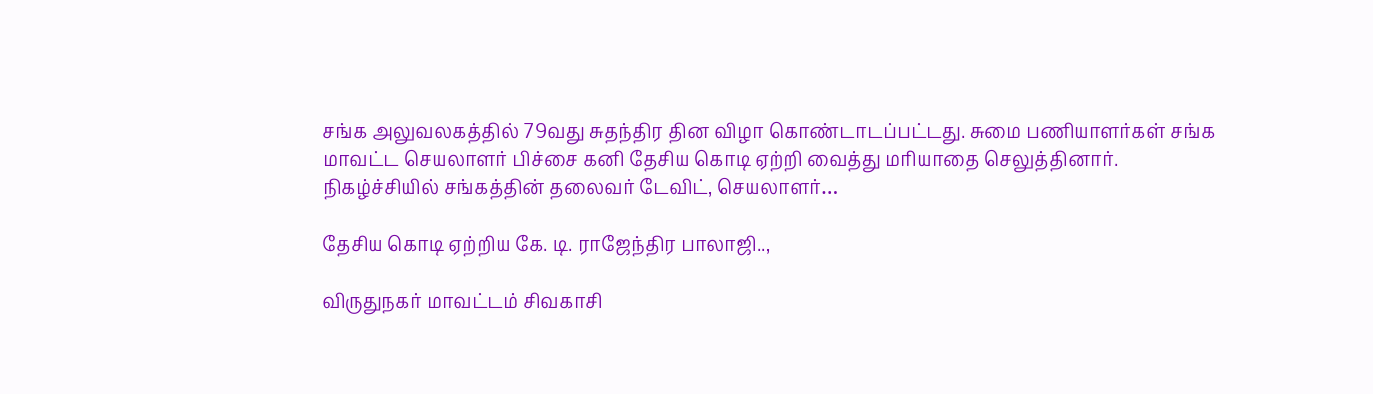சங்க அலுவலகத்தில் 79வது சுதந்திர தின விழா கொண்டாடப்பட்டது. சுமை பணியாளர்கள் சங்க மாவட்ட செயலாளர் பிச்சை கனி தேசிய கொடி ஏற்றி வைத்து மரியாதை செலுத்தினார். நிகழ்ச்சியில் சங்கத்தின் தலைவர் டேவிட், செயலாளர்…

தேசிய கொடி ஏற்றிய கே. டி. ராஜேந்திர பாலாஜி..,

விருதுநகர் மாவட்டம் சிவகாசி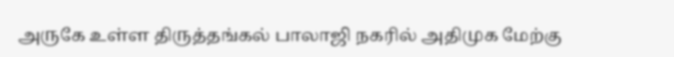அருகே உள்ள திருத்தங்கல் பாலாஜி நகரில் அதிமுக மேற்கு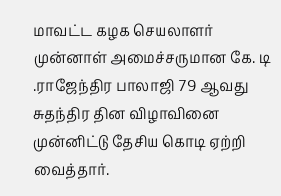மாவட்ட கழக செயலாளர் முன்னாள் அமைச்சருமான கே. டி .ராஜேந்திர பாலாஜி 79 ஆவது சுதந்திர தின விழாவினை முன்னிட்டு தேசிய கொடி ஏற்றி வைத்தார்.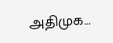அதிமுக…